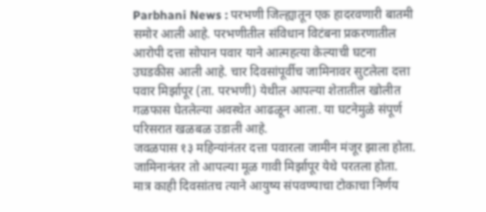Parbhani News : परभणी जिल्ह्यातून एक हादरवणारी बातमी समोर आली आहे. परभणीतील संविधान विटंबना प्रकरणातील आरोपी दत्ता सोपान पवार याने आत्महत्या केल्याची घटना उघडकीस आली आहे. चार दिवसांपूर्वीच जामिनावर सुटलेला दत्ता पवार मिर्झापूर (ता. परभणी) येथील आपल्या शेतातील खोलीत गळफास घेतलेल्या अवस्थेत आढळून आला. या घटनेमुळे संपूर्ण परिसरात खळबळ उडाली आहे.
जवळपास १३ महिन्यांनंतर दत्ता पवारला जामीन मंजूर झाला होता. जामिनानंतर तो आपल्या मूळ गावी मिर्झापूर येथे परतला होता. मात्र काही दिवसांतच त्याने आयुष्य संपवण्याचा टोकाचा निर्णय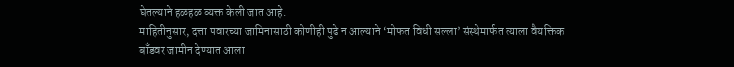घेतल्याने हळहळ व्यक्त केली जात आहे.
माहितीनुसार, दत्ता पवारच्या जामिनासाठी कोणीही पुढे न आल्याने ‘मोफत विधी सल्ला’ संस्थेमार्फत त्याला वैयक्तिक बाँडवर जामीन देण्यात आला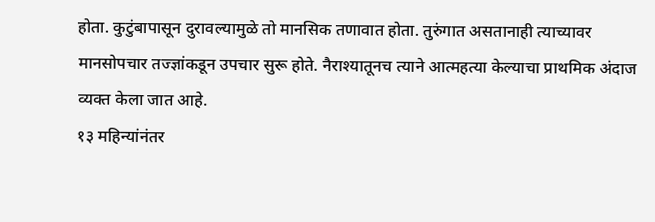होता. कुटुंबापासून दुरावल्यामुळे तो मानसिक तणावात होता. तुरुंगात असतानाही त्याच्यावर मानसोपचार तज्ज्ञांकडून उपचार सुरू होते. नैराश्यातूनच त्याने आत्महत्या केल्याचा प्राथमिक अंदाज व्यक्त केला जात आहे.
१३ महिन्यांनंतर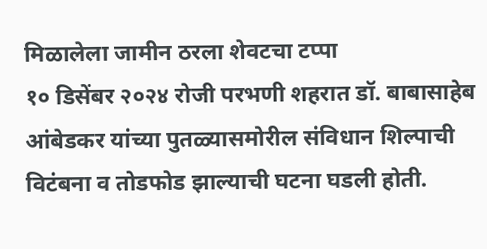मिळालेला जामीन ठरला शेवटचा टप्पा
१० डिसेंबर २०२४ रोजी परभणी शहरात डॉ. बाबासाहेब आंबेडकर यांच्या पुतळ्यासमोरील संविधान शिल्पाची विटंबना व तोडफोड झाल्याची घटना घडली होती.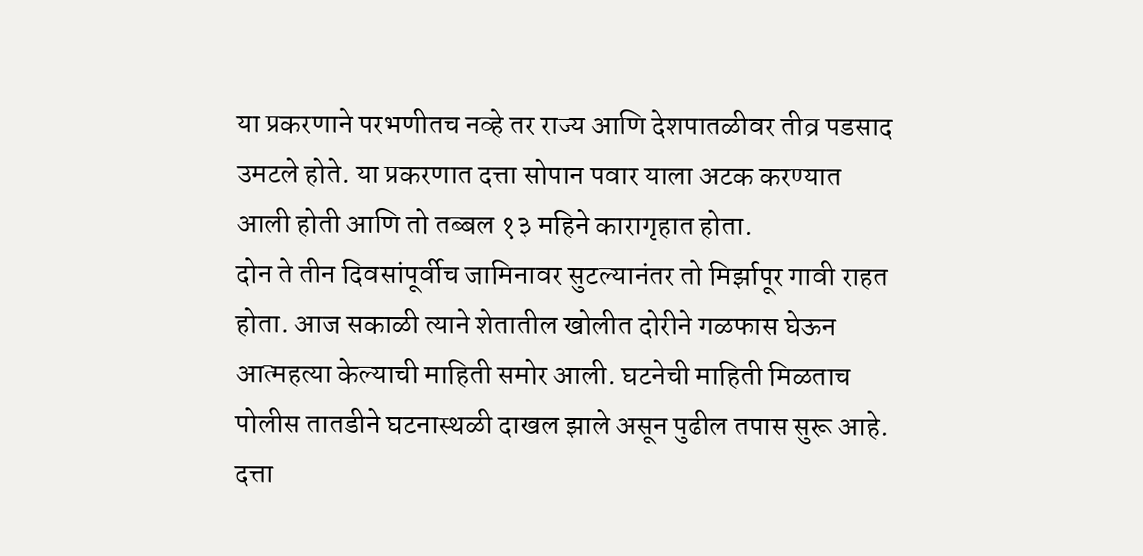या प्रकरणाने परभणीतच नव्हे तर राज्य आणि देशपातळीवर तीव्र पडसाद उमटले होते. या प्रकरणात दत्ता सोपान पवार याला अटक करण्यात आली होती आणि तो तब्बल १३ महिने कारागृहात होता.
दोन ते तीन दिवसांपूर्वीच जामिनावर सुटल्यानंतर तो मिर्झापूर गावी राहत होता. आज सकाळी त्याने शेतातील खोलीत दोरीने गळफास घेऊन आत्महत्या केल्याची माहिती समोर आली. घटनेची माहिती मिळताच पोलीस तातडीने घटनास्थळी दाखल झाले असून पुढील तपास सुरू आहे.
दत्ता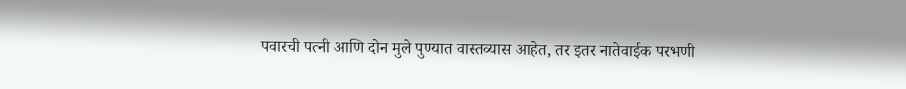पवारची पत्नी आणि दोन मुले पुण्यात वास्तव्यास आहेत, तर इतर नातेवाईक परभणी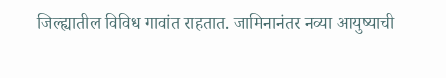जिल्ह्यातील विविध गावांत राहतात. जामिनानंतर नव्या आयुष्याची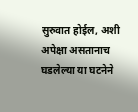सुरुवात होईल, अशी अपेक्षा असतानाच घडलेल्या या घटनेने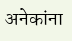अनेकांना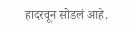हादरवून सोडलं आहे.